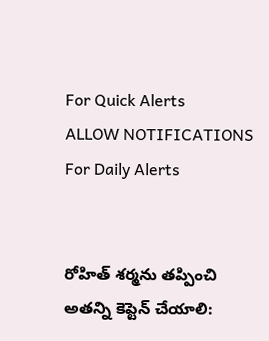For Quick Alerts
ALLOW NOTIFICATIONS
For Daily Alerts


రోహిత్ శర్మను తప్పించి అతన్ని కెప్టెన్ చేయాలి: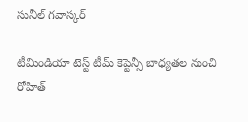సునీల్ గవాస్కర్

టీమిండియా టెస్ట్ టీమ్ కెప్టెన్సీ బాధ్యతల నుంచి రోహిత్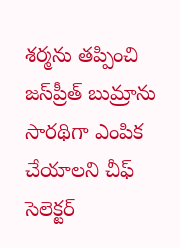శర్మను తప్పించి జస్‌ప్రీత్ బుమ్రాను సారథిగా ఎంపిక చేయాలని చీఫ్ సెలెక్టర్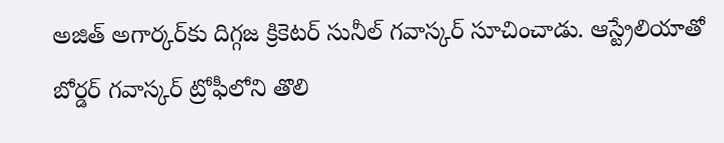అజిత్ అగార్కర్‌కు దిగ్గజ క్రికెటర్ సునీల్ గవాస్కర్ సూచించాడు. ఆస్ట్రేలియాతో బోర్డర్ గవాస్కర్ ట్రోఫీలోని తొలి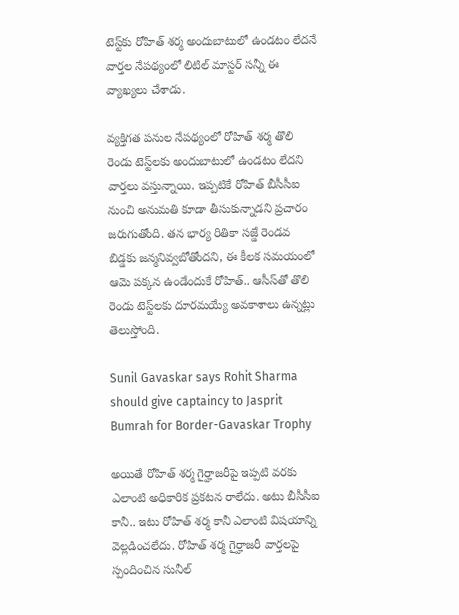టెస్ట్‌కు రోహిత్ శర్మ అందుబాటులో ఉండటం లేదనే వార్తల నేపథ్యంలో లిటిల్ మాస్టర్ సన్నీ ఈ వ్యాఖ్యలు చేశాడు.

వ్యక్తిగత పనుల నేపథ్యంలో రోహిత్ శర్మ తొలి రెండు టెస్ట్‌లకు అందుబాటులో ఉండటం లేదని వార్తలు వస్తున్నాయి. ఇప్పటికే రోహిత్ బీసీసీఐ నుంచి అనుమతి కూడా తీసుకున్నాడని ప్రచారం జరుగుతోంది. తన భార్య రితికా సజ్డే రెండవ బిడ్డకు జన్మనివ్వబోతోందని, ఈ కీలక సమయంలో ఆమె పక్కన ఉండేందుకే రోహిత్.. ఆసీస్‌తో తొలి రెండు టెస్ట్‌లకు దూరమయ్యే అవకాశాలు ఉన్నట్లు తెలుస్తోంది.

Sunil Gavaskar says Rohit Sharma should give captaincy to Jasprit Bumrah for Border-Gavaskar Trophy

అయితే రోహిత్ శర్మ గైర్హాజరీపై ఇప్పటి వరకు ఎలాంటి అధికారిక ప్రకటన రాలేదు. అటు బీసీసీఐ కానీ.. ఇటు రోహిత్ శర్మ కానీ ఎలాంటి విషయాన్ని వెల్లడించలేదు. రోహిత్ శర్మ గైర్హాజరీ వార్తలపై స్పందించిన సునీల్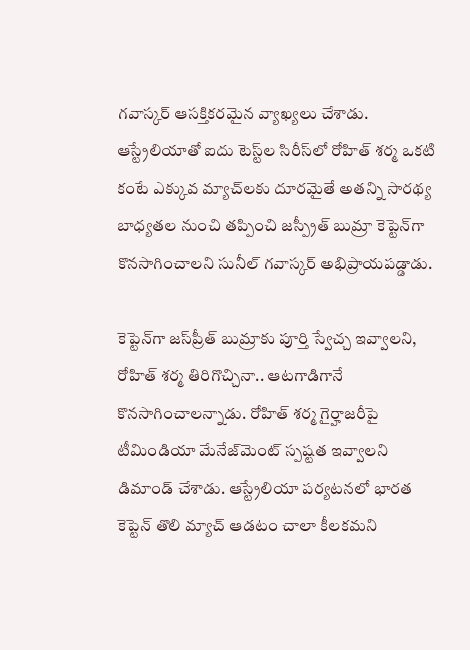గవాస్కర్ ఆసక్తికరమైన వ్యాఖ్యలు చేశాడు. ఆస్ట్రేలియా‌తో ఐదు టెస్ట్‌ల సిరీస్‌లో రోహిత్ శర్మ ఒకటి కంటే ఎక్కువ మ్యాచ్‌లకు దూరమైతే అతన్ని సారథ్య బాధ్యతల నుంచి తప్పించి జస్ప్రీత్ బుమ్రా కెప్టెన్‌గా కొనసాగించాలని సునీల్ గవాస్కర్ అభిప్రాయపడ్డాడు.

కెప్టెన్‌గా జస్‌ప్రీత్ బుమ్రాకు పూర్తి స్వేచ్చ ఇవ్వాలని, రోహిత్ శర్మ తిరిగొచ్చినా.. ఆటగాడిగానే కొనసాగించాలన్నాడు. రోహిత్ శర్మ గైర్హాజరీపై టీమిండియా మేనేజ్‌మెంట్ స్పష్టత ఇవ్వాలని డిమాండ్ చేశాడు. ఆస్ట్రేలియా పర్యటనలో భారత కెప్టెన్ తొలి మ్యాచ్ ఆడటం చాలా కీలకమని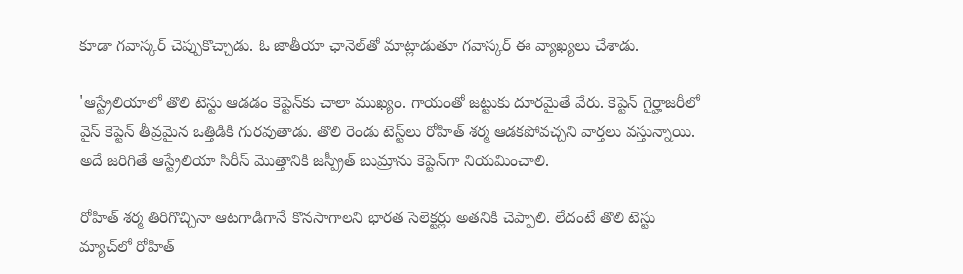కూడా గవాస్కర్ చెప్పుకొచ్చాడు. ఓ జాతీయా ఛానెల్‌తో మాట్లాడుతూ గవాస్కర్ ఈ వ్యాఖ్యలు చేశాడు.

'ఆస్ట్రేలియాలో తొలి టెస్టు ఆడడం కెప్టెన్‌కు చాలా ముఖ్యం. గాయంతో జట్టుకు దూరమైతే వేరు. కెప్టెన్ గైర్హాజరీలో వైస్ కెప్టెన్‌ తీవ్రమైన ఒత్తిడికి గురవుతాడు. తొలి రెండు టెస్ట్‌లు రోహిత్‌ శర్మ ఆడకపోవచ్చని వార్తలు వస్తున్నాయి. అదే జరిగితే ఆస్ట్రేలియా సిరీస్‌ మొత్తానికి జస్ప్రీత్ బుమ్రాను కెప్టెన్‌గా నియమించాలి.

రోహిత్ శర్మ తిరిగొచ్చినా ఆటగాడిగానే కొనసాగాలని భారత సెలెక్టర్లు అతనికి చెప్పాలి. లేదంటే తొలి టెస్టు మ్యాచ్‌లో రోహిత్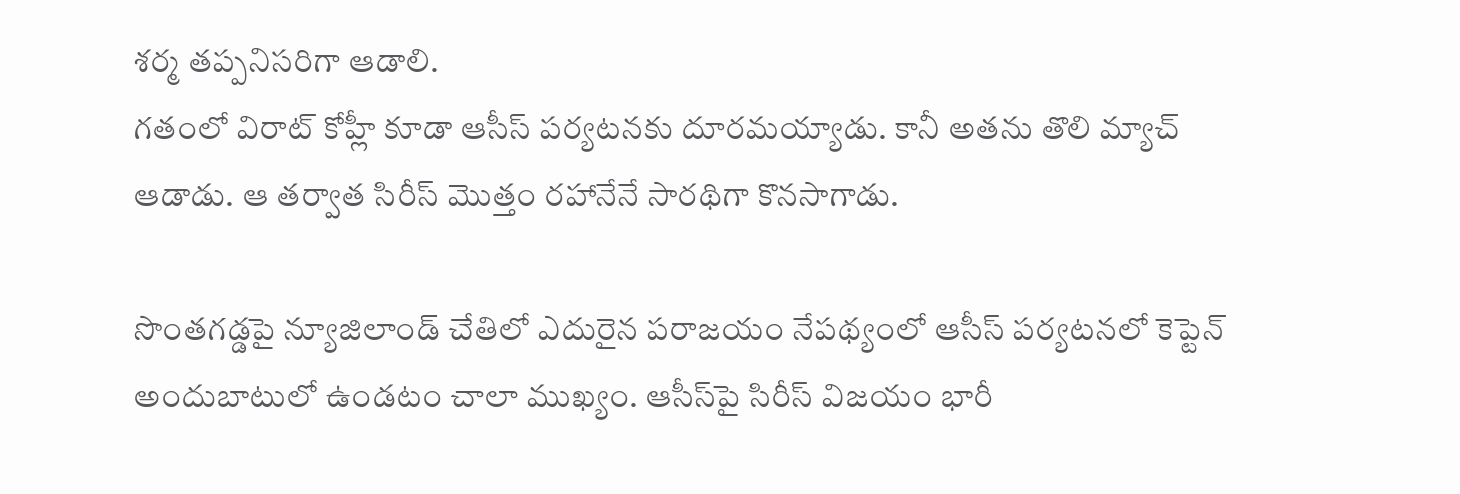శర్మ తప్పనిసరిగా ఆడాలి.
గతంలో విరాట్ కోహ్లీ కూడా ఆసీస్ పర్యటనకు దూరమయ్యాడు. కానీ అతను తొలి మ్యాచ్ ఆడాడు. ఆ తర్వాత సిరీస్ మొత్తం రహానేనే సారథిగా కొనసాగాడు.

సొంతగడ్డపై న్యూజిలాండ్ చేతిలో ఎదురైన పరాజయం నేపథ్యంలో ఆసీస్ పర్యటనలో కెప్టెన్ అందుబాటులో ఉండటం చాలా ముఖ్యం. ఆసీస్‌పై సిరీస్ విజయం భారీ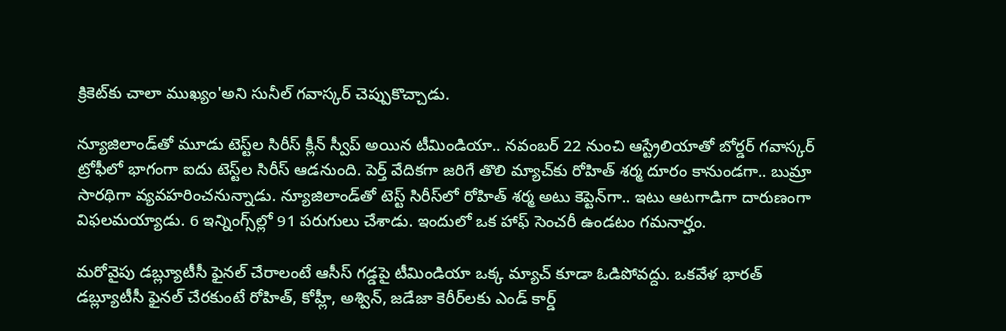క్రికెట్‌కు చాలా ముఖ్యం'అని సునీల్ గవాస్కర్ చెప్పుకొచ్చాడు.

న్యూజిలాండ్‌తో మూడు టెస్ట్‌ల సిరీస్ క్లీన్ స్వీప్ అయిన టీమిండియా.. నవంబర్ 22 నుంచి ఆస్ట్రేలియాతో బోర్డర్ గవాస్కర్ ట్రోఫీలో భాగంగా ఐదు టెస్ట్‌ల సిరీస్ ఆడనుంది. పెర్త్ వేదికగా జరిగే తొలి మ్యాచ్‌కు రోహిత్ శర్మ దూరం కానుండగా.. బుమ్రా సారథిగా వ్యవహరించనున్నాడు. న్యూజిలాండ్‌తో టెస్ట్ సిరీస్‌లో రోహిత్ శర్మ అటు కెప్టెన్‌గా.. ఇటు ఆటగాడిగా దారుణంగా విఫలమయ్యాడు. 6 ఇన్నింగ్స్‌ల్లో 91 పరుగులు చేశాడు. ఇందులో ఒక హాఫ్ సెంచరీ ఉండటం గమనార్హం.

మరోవైపు డబ్ల్యూటీసీ ఫైనల్ చేరాలంటే ఆసీస్ గడ్డపై టీమిండియా ఒక్క మ్యాచ్ కూడా ఓడిపోవద్దు. ఒకవేళ భారత్ డబ్ల్యూటీసీ ఫైనల్ చేరకుంటే రోహిత్, కోహ్లీ, అశ్విన్, జడేజా కెరీర్‌లకు ఎండ్ కార్డ్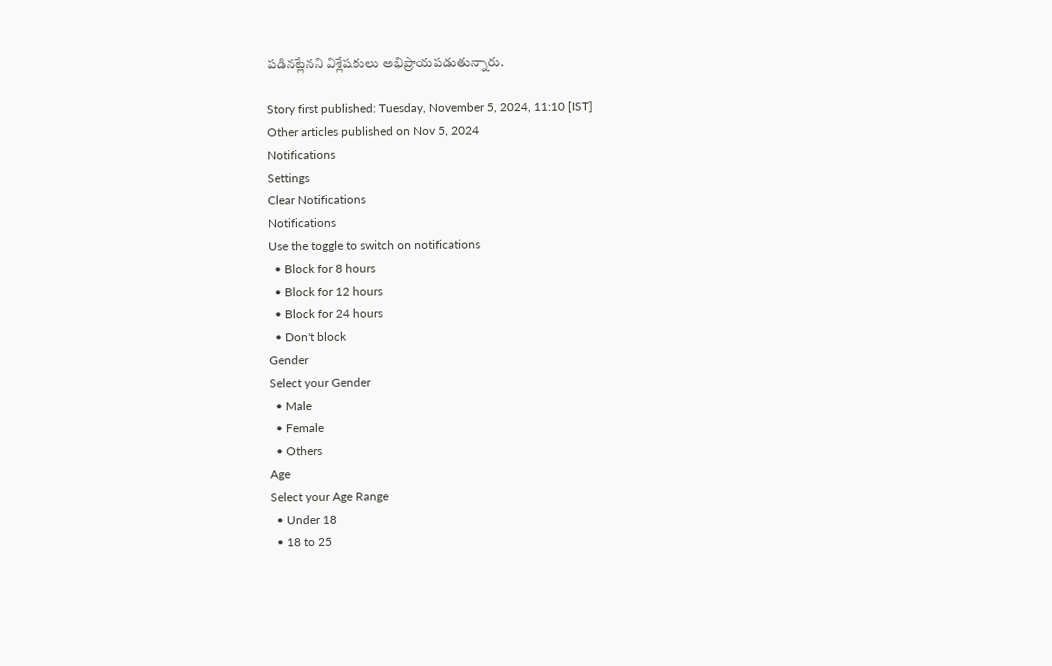పడినట్లేనని విశ్లేషకులు అభిప్రాయపడుతున్నారు.

Story first published: Tuesday, November 5, 2024, 11:10 [IST]
Other articles published on Nov 5, 2024
Notifications
Settings
Clear Notifications
Notifications
Use the toggle to switch on notifications
  • Block for 8 hours
  • Block for 12 hours
  • Block for 24 hours
  • Don't block
Gender
Select your Gender
  • Male
  • Female
  • Others
Age
Select your Age Range
  • Under 18
  • 18 to 25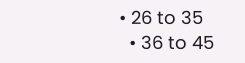• 26 to 35
  • 36 to 45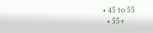• 45 to 55
  • 55+